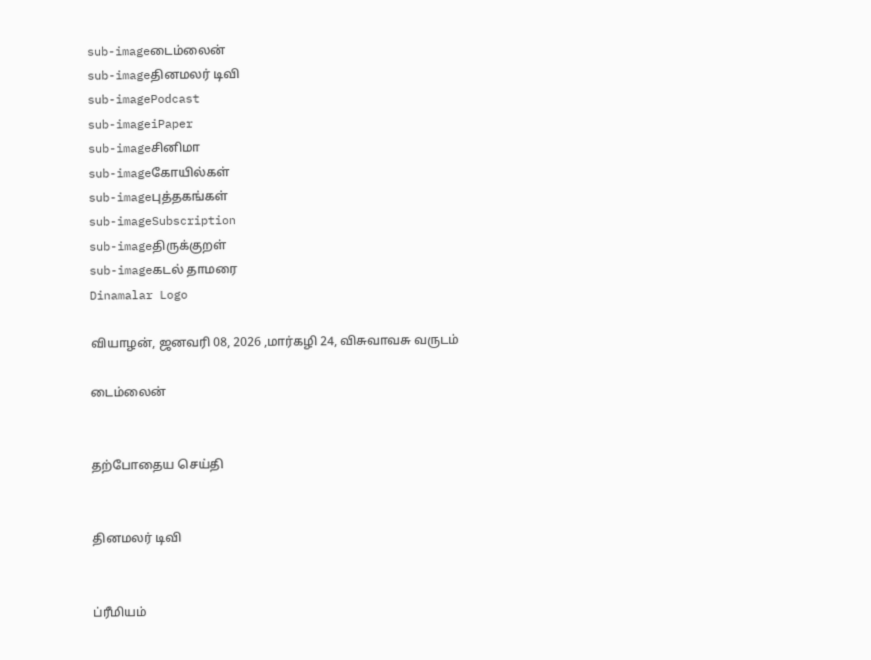sub-imageடைம்லைன்
sub-imageதினமலர் டிவி
sub-imagePodcast
sub-imageiPaper
sub-imageசினிமா
sub-imageகோயில்கள்
sub-imageபுத்தகங்கள்
sub-imageSubscription
sub-imageதிருக்குறள்
sub-imageகடல் தாமரை
Dinamalar Logo

வியாழன், ஜனவரி 08, 2026 ,மார்கழி 24, விசுவாவசு வருடம்

டைம்லைன்


தற்போதைய செய்தி


தினமலர் டிவி


ப்ரீமியம்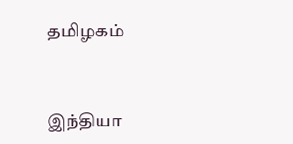தமிழகம்


இந்தியா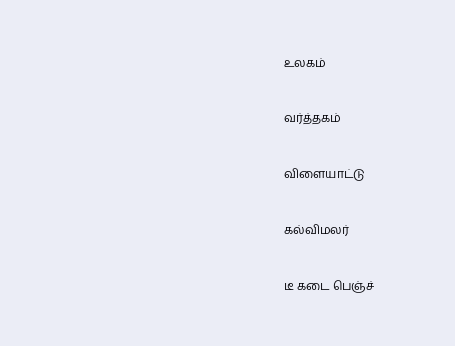உலகம்


வர்த்தகம்


விளையாட்டு


கல்விமலர்


டீ கடை பெஞ்ச்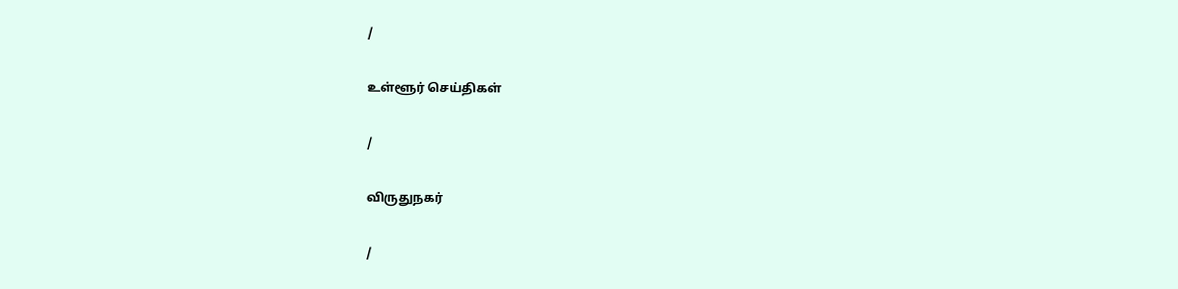/

உள்ளூர் செய்திகள்

/

விருதுநகர்

/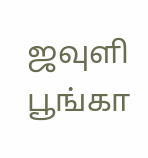ஜவுளி பூங்கா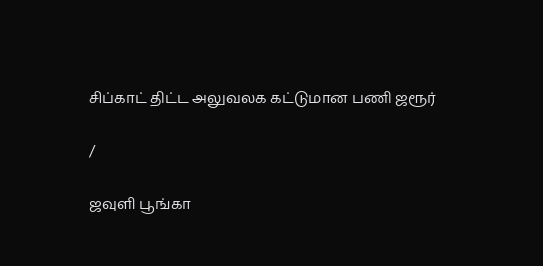சிப்காட் திட்ட அலுவலக கட்டுமான பணி ஜரூர்

/

ஜவுளி பூங்கா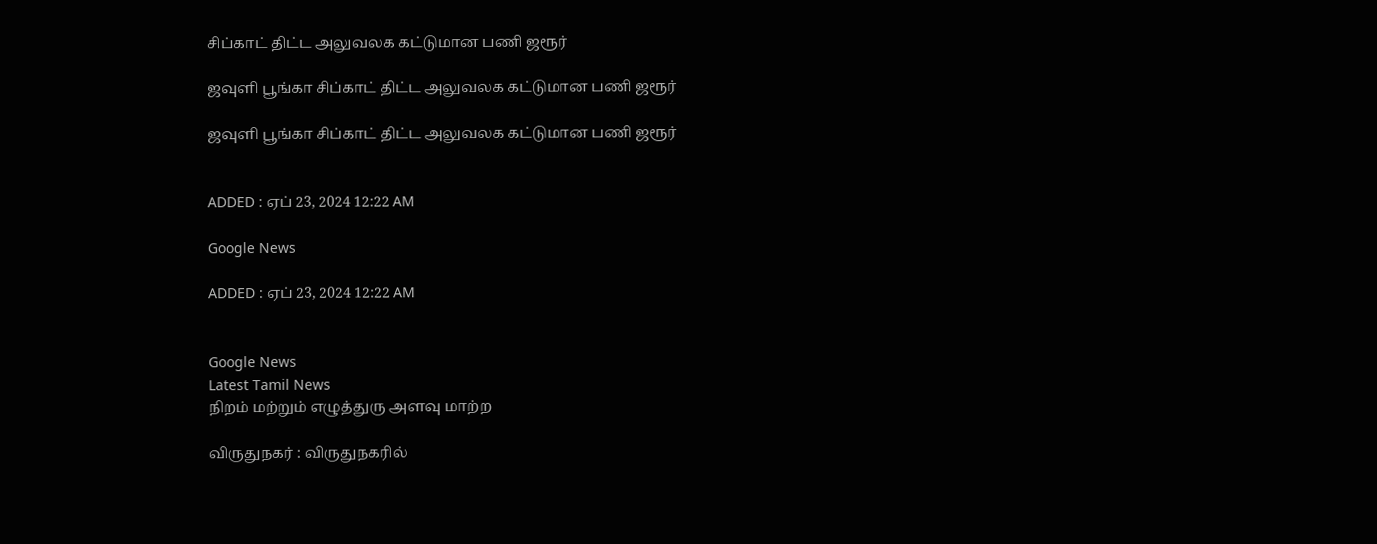சிப்காட் திட்ட அலுவலக கட்டுமான பணி ஜரூர்

ஜவுளி பூங்கா சிப்காட் திட்ட அலுவலக கட்டுமான பணி ஜரூர்

ஜவுளி பூங்கா சிப்காட் திட்ட அலுவலக கட்டுமான பணி ஜரூர்


ADDED : ஏப் 23, 2024 12:22 AM

Google News

ADDED : ஏப் 23, 2024 12:22 AM


Google News
Latest Tamil News
நிறம் மற்றும் எழுத்துரு அளவு மாற்ற

விருதுநகர் : விருதுநகரில்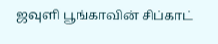ஜவுளி பூங்காவின் சிப்காட்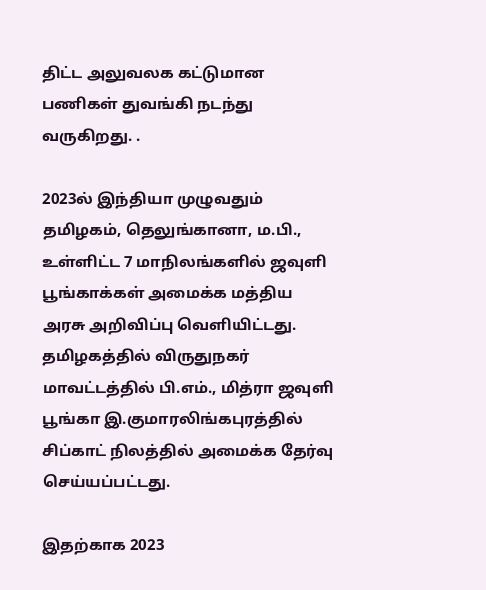திட்ட அலுவலக கட்டுமான பணிகள் துவங்கி நடந்து வருகிறது. .

2023ல் இந்தியா முழுவதும் தமிழகம், தெலுங்கானா, ம.பி., உள்ளிட்ட 7 மாநிலங்களில் ஜவுளி பூங்காக்கள் அமைக்க மத்திய அரசு அறிவிப்பு வெளியிட்டது. தமிழகத்தில் விருதுநகர் மாவட்டத்தில் பி.எம்., மித்ரா ஜவுளி பூங்கா இ.குமாரலிங்கபுரத்தில் சிப்காட் நிலத்தில் அமைக்க தேர்வு செய்யப்பட்டது.

இதற்காக 2023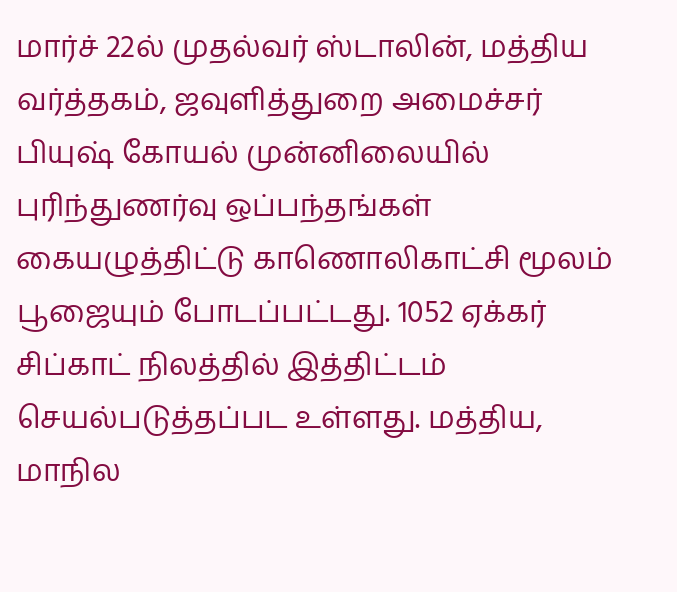மார்ச் 22ல் முதல்வர் ஸ்டாலின், மத்திய வர்த்தகம், ஜவுளித்துறை அமைச்சர் பியுஷ் கோயல் முன்னிலையில் புரிந்துணர்வு ஒப்பந்தங்கள் கையழுத்திட்டு காணொலிகாட்சி மூலம் பூஜையும் போடப்பட்டது. 1052 ஏக்கர் சிப்காட் நிலத்தில் இத்திட்டம் செயல்படுத்தப்பட உள்ளது. மத்திய, மாநில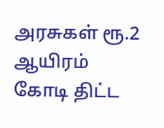அரசுகள் ரூ.2 ஆயிரம் கோடி திட்ட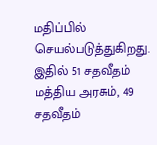மதிப்பில் செயல்படுத்துகிறது. இதில் 51 சதவீதம் மத்திய அரசும், 49 சதவீதம்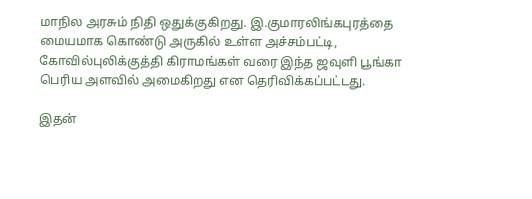மாநில அரசும் நிதி ஒதுக்குகிறது. இ.குமாரலிங்கபுரத்தை மையமாக கொண்டு அருகில் உள்ள அச்சம்பட்டி, கோவில்புலிக்குத்தி கிராமங்கள் வரை இந்த ஜவுளி பூங்கா பெரிய அளவில் அமைகிறது என தெரிவிக்கப்பட்டது.

இதன்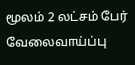மூலம் 2 லட்சம் பேர் வேலைவாய்ப்பு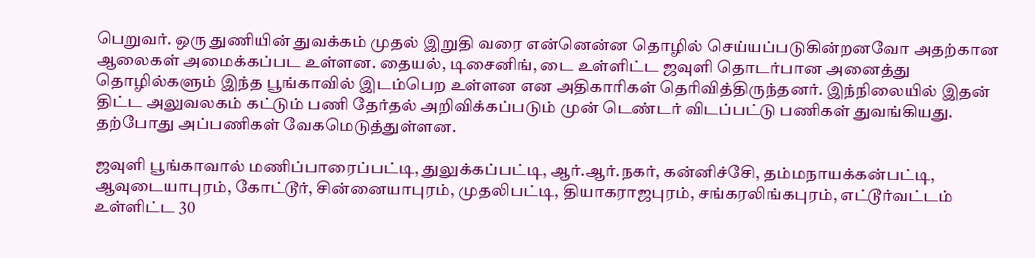பெறுவர். ஒரு துணியின் துவக்கம் முதல் இறுதி வரை என்னென்ன தொழில் செய்யப்படுகின்றனவோ அதற்கான ஆலைகள் அமைக்கப்பட உள்ளன. தையல், டிசைனிங், டை உள்ளிட்ட ஜவுளி தொடர்பான அனைத்து தொழில்களும் இந்த பூங்காவில் இடம்பெற உள்ளன என அதிகாரிகள் தெரிவித்திருந்தனர். இந்நிலையில் இதன் திட்ட அலுவலகம் கட்டும் பணி தேர்தல் அறிவிக்கப்படும் முன் டெண்டர் விடப்பட்டு பணிகள் துவங்கியது. தற்போது அப்பணிகள் வேகமெடுத்துள்ளன.

ஜவுளி பூங்காவால் மணிப்பாரைப்பட்டி, துலுக்கப்பட்டி, ஆர்.ஆர்.நகர், கன்னிச்சேி, தம்மநாயக்கன்பட்டி, ஆவுடையாபுரம், கோட்டூர், சின்னையாபுரம், முதலிபட்டி, தியாகராஜபுரம், சங்கரலிங்கபுரம், எட்டூர்வட்டம் உள்ளிட்ட 30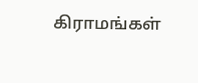கிராமங்கள்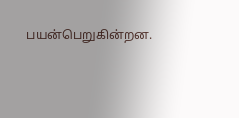பயன்பெறுகின்றன.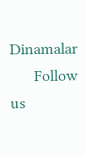Dinamalar
      Follow us